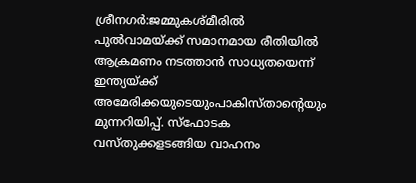ശ്രീനഗർ:ജമ്മുകശ്മീരിൽ പുൽവാമയ്ക്ക് സമാനമായ രീതിയിൽ ആക്രമണം നടത്താൻ സാധ്യതയെന്ന് ഇന്ത്യയ്ക്ക് അമേരിക്കയുടെയുംപാകിസ്താന്റെയും മുന്നറിയിപ്പ്. സ്ഫോടക വസ്തുക്കളടങ്ങിയ വാഹനം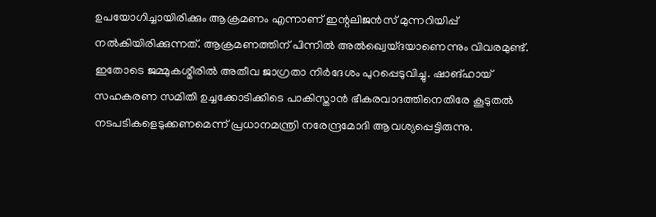ഉപയോഗിച്ചായിരിക്കും ആക്രമണം എന്നാണ് ഇന്റലിജൻസ് മുന്നറിയിപ്പ് നൽകിയിരിക്കുന്നത്. ആക്രമണത്തിന് പിന്നിൽ അൽഖ്വെയ്ദയാണെന്നും വിവരമുണ്ട്. ഇതോടെ ജമ്മുകശ്മീരിൽ അതീവ ജാഗ്രതാ നിർദേശം പുറപ്പെടുവിച്ചു. ഷാങ്ഹായ് സഹകരണ സമിതി ഉച്ചക്കോടിക്കിടെ പാകിസ്താൻ ഭീകരവാദത്തിനെതിരേ കൂടുതൽ നടപടികളെടുക്കണമെന്ന് പ്രധാനമന്ത്രി നരേന്ദ്രമോദി ആവശ്യപ്പെട്ടിരുന്നു.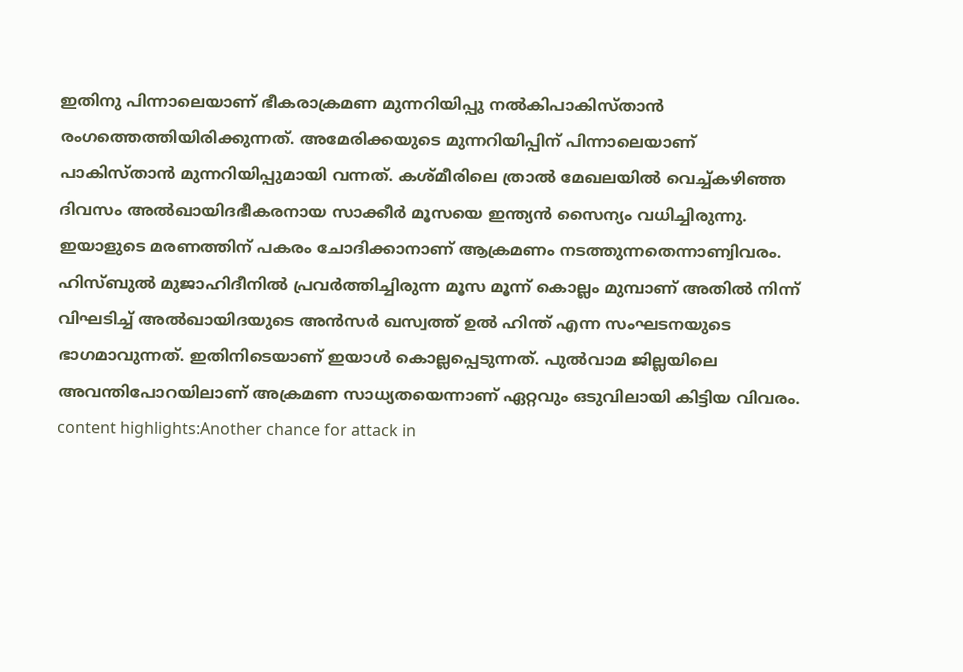ഇതിനു പിന്നാലെയാണ് ഭീകരാക്രമണ മുന്നറിയിപ്പു നൽകിപാകിസ്താൻ രംഗത്തെത്തിയിരിക്കുന്നത്. അമേരിക്കയുടെ മുന്നറിയിപ്പിന് പിന്നാലെയാണ് പാകിസ്താൻ മുന്നറിയിപ്പുമായി വന്നത്. കശ്മീരിലെ ത്രാൽ മേഖലയിൽ വെച്ച്കഴിഞ്ഞ ദിവസം അൽഖായിദഭീകരനായ സാക്കീർ മൂസയെ ഇന്ത്യൻ സൈന്യം വധിച്ചിരുന്നു. ഇയാളുടെ മരണത്തിന് പകരം ചോദിക്കാനാണ് ആക്രമണം നടത്തുന്നതെന്നാണ്വിവരം. ഹിസ്ബുൽ മുജാഹിദീനിൽ പ്രവർത്തിച്ചിരുന്ന മൂസ മൂന്ന് കൊല്ലം മുമ്പാണ് അതിൽ നിന്ന് വിഘടിച്ച് അൽഖായിദയുടെ അൻസർ ഖസ്വത്ത് ഉൽ ഹിന്ത് എന്ന സംഘടനയുടെ ഭാഗമാവുന്നത്. ഇതിനിടെയാണ് ഇയാൾ കൊല്ലപ്പെടുന്നത്. പുൽവാമ ജില്ലയിലെ അവന്തിപോറയിലാണ് അക്രമണ സാധ്യതയെന്നാണ് ഏറ്റവും ഒടുവിലായി കിട്ടിയ വിവരം. content highlights:Another chance for attack in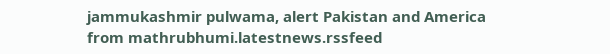jammukashmir pulwama, alert Pakistan and America
from mathrubhumi.latestnews.rssfeed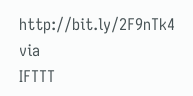http://bit.ly/2F9nTk4
via
IFTTT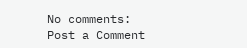No comments:
Post a Comment